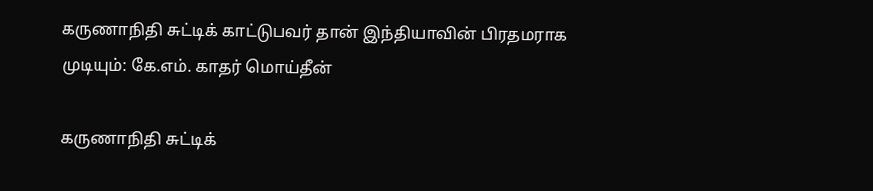கருணாநிதி சுட்டிக் காட்டுபவர் தான் இந்தியாவின் பிரதமராக முடியும்: கே.எம். காதர் மொய்தீன்

கருணாநிதி சுட்டிக்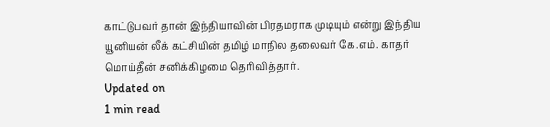காட்டுபவர் தான் இந்தியாவின் பிரதமராக முடியும் என்று இந்திய யூனியன் லீக் கட்சியின் தமிழ் மாநில தலைவர் கே.எம். காதர் மொய்தீன் சனிக்கிழமை தெரிவித்தார்.
Updated on
1 min read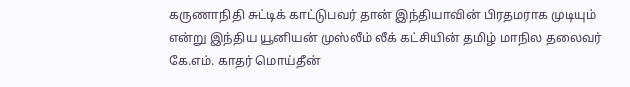கருணாநிதி சுட்டிக் காட்டுபவர் தான் இந்தியாவின் பிரதமராக முடியும் என்று இந்திய யூனியன் முஸ்லீம் லீக் கட்சியின் தமிழ் மாநில தலைவர் கே.எம். காதர் மொய்தீன்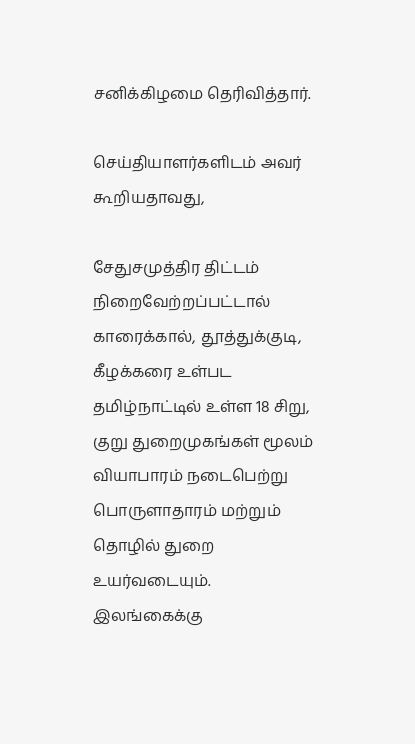சனிக்கிழமை தெரிவித்தார்.

செய்தியாளர்களிடம் அவர் கூறியதாவது,

சேதுசமுத்திர திட்டம் நிறைவேற்றப்பட்டால் காரைக்கால், தூத்துக்குடி, கீழக்கரை உள்பட தமிழ்நாட்டில் உள்ள 18 சிறு, குறு துறைமுகங்கள் மூலம் வியாபாரம் நடைபெற்று பொருளாதாரம் மற்றும் தொழில் துறை உயர்வடையும்.   இலங்கைக்கு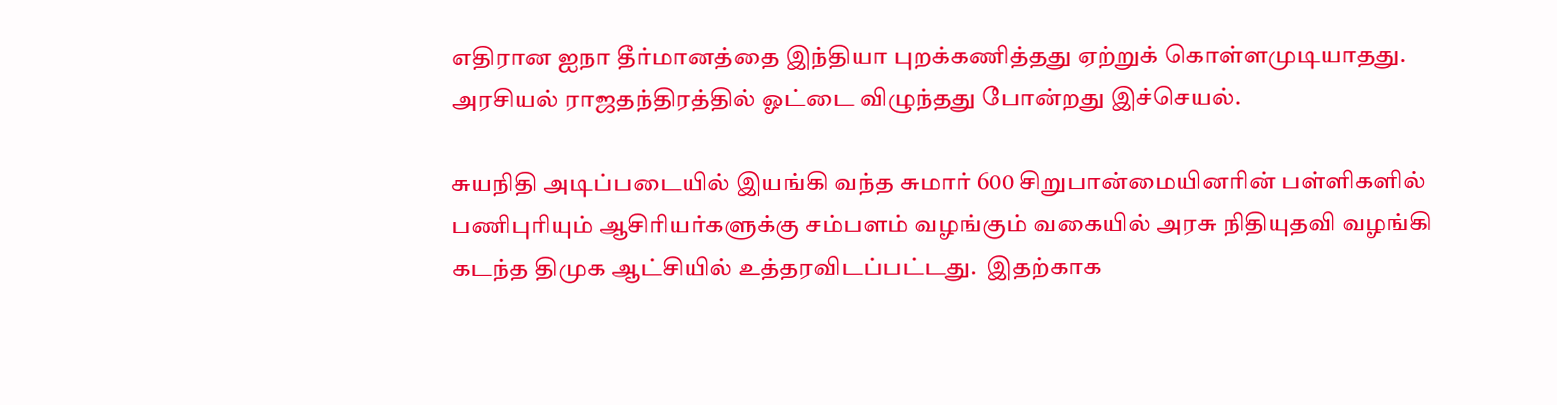எதிரான ஐநா தீர்மானத்தை இந்தியா புறக்கணித்தது ஏற்றுக் கொள்ளமுடியாதது.  அரசியல் ராஜதந்திரத்தில் ஓட்டை விழுந்தது போன்றது இச்செயல்.

சுயநிதி அடிப்படையில் இயங்கி வந்த சுமார் 600 சிறுபான்மையினரின் பள்ளிகளில் பணிபுரியும் ஆசிரியர்களுக்கு சம்பளம் வழங்கும் வகையில் அரசு நிதியுதவி வழங்கி கடந்த திமுக ஆட்சியில் உத்தரவிடப்பட்டது.  இதற்காக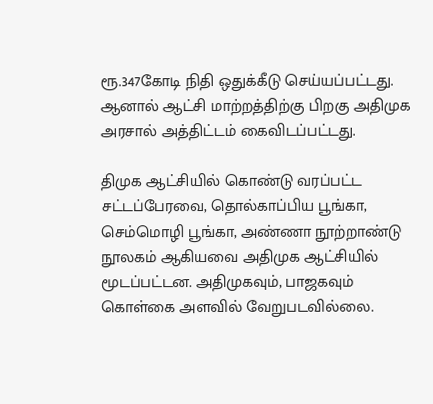ரூ.347கோடி நிதி ஒதுக்கீடு செய்யப்பட்டது.  ஆனால் ஆட்சி மாற்றத்திற்கு பிறகு அதிமுக அரசால் அத்திட்டம் கைவிடப்பட்டது.

திமுக ஆட்சியில் கொண்டு வரப்பட்ட சட்டப்பேரவை, தொல்காப்பிய பூங்கா, செம்மொழி பூங்கா, அண்ணா நூற்றாண்டு நூலகம் ஆகியவை அதிமுக ஆட்சியில் மூடப்பட்டன. அதிமுகவும், பாஜகவும் கொள்கை அளவில் வேறுபடவில்லை.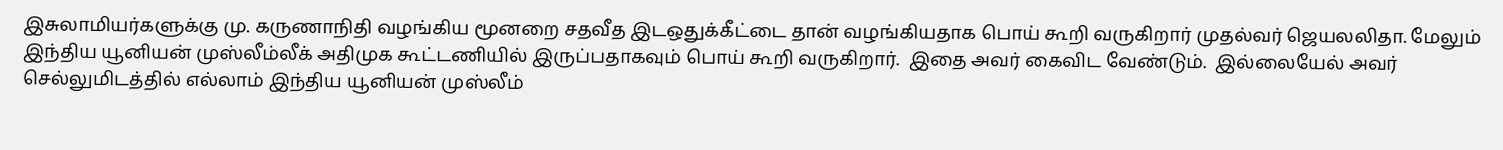இசுலாமியர்களுக்கு மு. கருணாநிதி வழங்கிய மூனறை சதவீத இடஒதுக்கீட்டை தான் வழங்கியதாக பொய் கூறி வருகிறார் முதல்வர் ஜெயலலிதா. மேலும் இந்திய யூனியன் முஸ்லீம்லீக் அதிமுக கூட்டணியில் இருப்பதாகவும் பொய் கூறி வருகிறார்.  இதை அவர் கைவிட வேண்டும்.  இல்லையேல் அவர் செல்லுமிடத்தில் எல்லாம் இந்திய யூனியன் முஸ்லீம்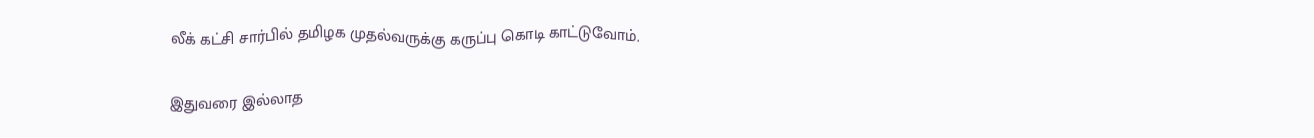லீக் கட்சி சார்பில் தமிழக முதல்வருக்கு கருப்பு கொடி காட்டுவோம்.

இதுவரை இல்லாத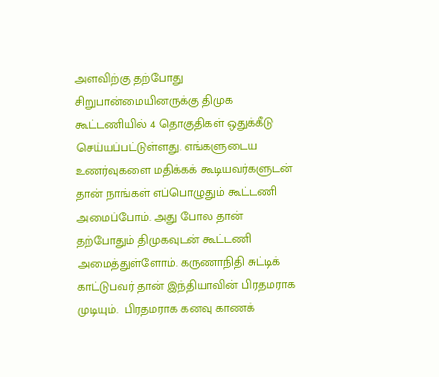அளவிற்கு தற்போது சிறுபான்மையினருக்கு திமுக கூட்டணியில் 4 தொகுதிகள் ஒதுக்கீடு செய்யப்பட்டுள்ளது. எங்களுடைய உணர்வுகளை மதிக்கக் கூடியவர்களுடன் தான் நாங்கள் எப்பொழுதும் கூட்டணி அமைப்போம். அது போல தான் தற்போதும் திமுகவுடன் கூட்டணி அமைத்துள்ளோம். கருணாநிதி சுட்டிக் காட்டுபவர் தான் இந்தியாவின் பிரதமராக முடியும்.  பிரதமராக கனவு காணக்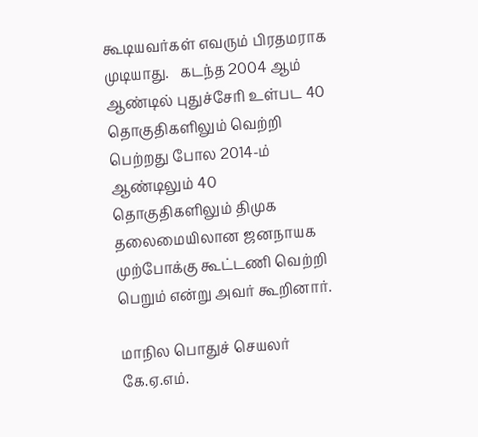கூடியவர்கள் எவரும் பிரதமராக முடியாது.   கடந்த 2004 ஆம் ஆண்டில் புதுச்சேரி உள்பட 40 தொகுதிகளிலும் வெற்றி பெற்றது போல 2014-ம் ஆண்டிலும் 40 தொகுதிகளிலும் திமுக தலைமையிலான ஜனநாயக முற்போக்கு கூட்டணி வெற்றி பெறும் என்று அவர் கூறினார்.

மாநில பொதுச் செயலர் கே.ஏ.எம்.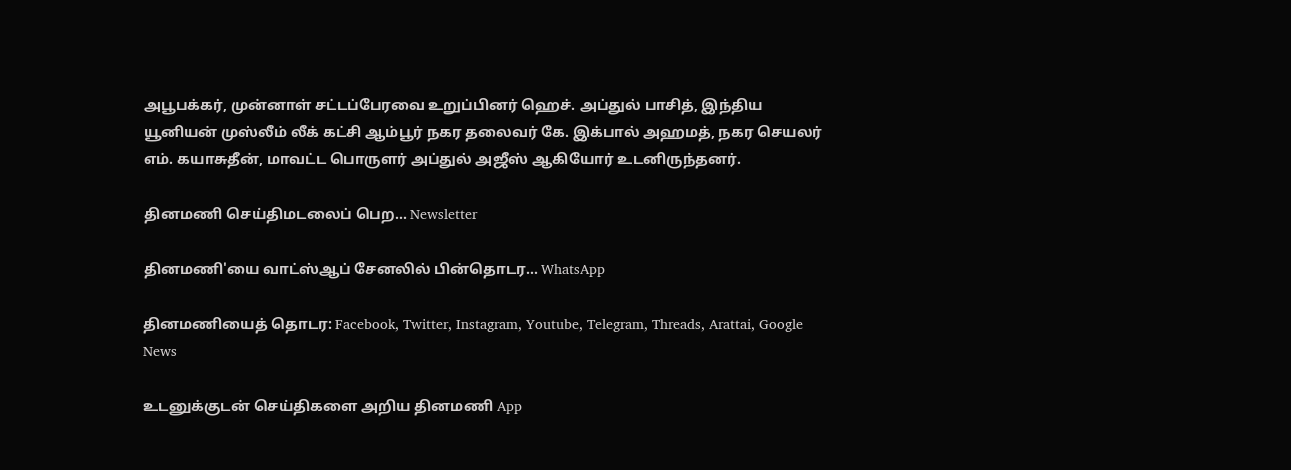அபூபக்கர், முன்னாள் சட்டப்பேரவை உறுப்பினர் ஹெச். அப்துல் பாசித், இந்திய யூனியன் முஸ்லீம் லீக் கட்சி ஆம்பூர் நகர தலைவர் கே. இக்பால் அஹமத், நகர செயலர் எம். கயாசுதீன், மாவட்ட பொருளர் அப்துல் அஜீஸ் ஆகியோர் உடனிருந்தனர்.

தினமணி செய்திமடலைப் பெற... Newsletter

தினமணி'யை வாட்ஸ்ஆப் சேனலில் பின்தொடர... WhatsApp

தினமணியைத் தொடர: Facebook, Twitter, Instagram, Youtube, Telegram, Threads, Arattai, Google News

உடனுக்குடன் செய்திகளை அறிய தினமணி App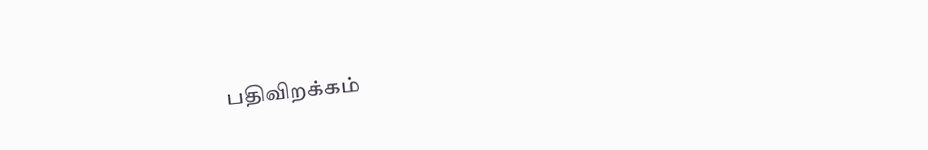பதிவிறக்கம்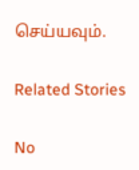செய்யவும்.

Related Stories

No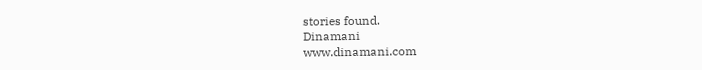stories found.
Dinamani
www.dinamani.com